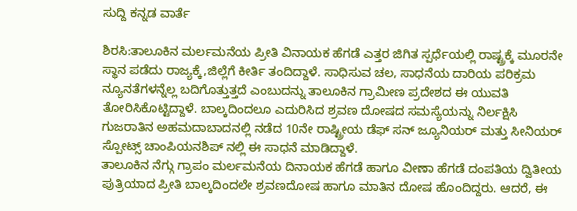ಸುದ್ದಿ ಕನ್ನಡ ವಾರ್ತೆ

ಶಿರಸಿ:ತಾಲೂಕಿನ ಮರ್ಲಮನೆಯ ಪ್ರೀತಿ ವಿನಾಯಕ ಹೆಗಡೆ ಎತ್ತರ ಜಿಗಿತ ಸ್ಪರ್ಧೆಯಲ್ಲಿ ರಾಷ್ಟ್ರಕ್ಕೆ ಮೂರನೇ ಸ್ಥಾನ ಪಡೆದು ರಾಜ್ಯಕ್ಕೆ,ಜಿಲ್ಲೆಗೆ ಕೀರ್ತಿ ತಂದಿದ್ದಾಳೆ. ಸಾಧಿಸುವ ಚಲ, ಸಾಧನೆಯ ದಾರಿಯ ಪರಿಕ್ರಮ ನ್ಯೂನತೆಗಳನ್ನೆಲ್ಲ ಬದಿಗೊತ್ತುತ್ತದೆ ಎಂಬುದನ್ನು ತಾಲೂಕಿನ ಗ್ರಾಮೀಣ ಪ್ರದೇಶದ ಈ ಯುವತಿ ತೋರಿಸಿಕೊಟ್ಟಿದ್ದಾಳೆ. ಬಾಲ್ಕದಿಂದಲೂ ಎದುರಿಸಿದ ಶ್ರವಣ ದೋಷದ ಸಮಸ್ಯೆಯನ್ನು ನಿರ್ಲಕ್ಷಿಸಿ ಗುಜರಾತಿನ ಅಹಮದಾಬಾದನಲ್ಲಿ ನಡೆದ 10ನೇ ರಾಷ್ಟ್ರೀಯ ಡೆಫ್ ಸನ್ ಜ್ಯೂನಿಯರ್ ಮತ್ತು ಸೀನಿಯರ್ ಸ್ಪೋಟ್ಸ್ ಚಾಂಪಿಯನಶಿಪ್ ನಲ್ಲಿ ಈ ಸಾಧನೆ ಮಾಡಿದ್ದಾಳೆ.
ತಾಲೂಕಿನ ನೆಗ್ಗು ಗ್ರಾಪಂ ಮರ್ಲಮನೆಯ ದಿನಾಯಕ ಹೆಗಡೆ ಹಾಗೂ ವೀಣಾ ಹೆಗಡೆ ದಂಪತಿಯ ದ್ವಿತೀಯ ಪುತ್ರಿಯಾದ ಪ್ರೀತಿ ಬಾಲ್ಕದಿಂದಲೇ ಶ್ರವಣದೋಷ ಹಾಗೂ ಮಾತಿನ ದೋಷ ಹೊಂದಿದ್ದರು. ಆದರೆ, ಈ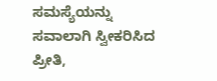ಸಮಸ್ಯೆಯನ್ನು ಸವಾಲಾಗಿ ಸ್ವೀಕರಿಸಿದ ಪ್ರೀತಿ,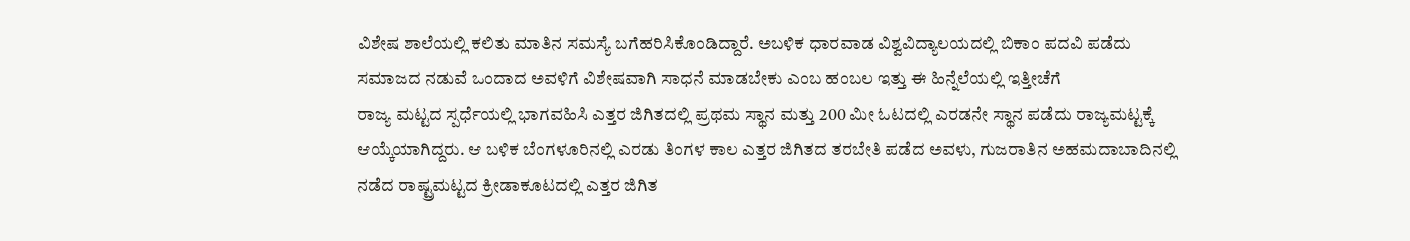ವಿಶೇಷ ಶಾಲೆಯಲ್ಲಿ ಕಲಿತು ಮಾತಿನ ಸಮಸ್ಯೆ ಬಗೆಹರಿಸಿಕೊಂಡಿದ್ದಾರೆ. ಅಬಳಿಕ ಧಾರವಾಡ ವಿಶ್ವವಿದ್ಯಾಲಯದಲ್ಲಿ ಬಿಕಾಂ ಪದವಿ ಪಡೆದು ಸಮಾಜದ ನಡುವೆ ಒಂದಾದ ಅವಳಿಗೆ ವಿಶೇಷವಾಗಿ ಸಾಧನೆ ಮಾಡಬೇಕು ಎಂಬ ಹಂಬಲ ಇತ್ತು ಈ ಹಿನ್ನೆಲೆಯಲ್ಲಿ ಇತ್ತೀಚೆಗೆ
ರಾಜ್ಯ ಮಟ್ಟದ ಸ್ಪರ್ಧೆಯಲ್ಲಿ ಭಾಗವಹಿಸಿ ಎತ್ತರ ಜಿಗಿತದಲ್ಲಿ ಪ್ರಥಮ ಸ್ಥಾನ ಮತ್ತು 200 ಮೀ ಓಟದಲ್ಲಿ ಎರಡನೇ ಸ್ಥಾನ ಪಡೆದು ರಾಜ್ಯಮಟ್ಟಕ್ಕೆ ಆಯ್ಕೆಯಾಗಿದ್ದರು. ಆ ಬಳಿಕ ಬೆಂಗಳೂರಿನಲ್ಲಿ ಎರಡು ತಿಂಗಳ ಕಾಲ ಎತ್ತರ ಜಿಗಿತದ ತರಬೇತಿ ಪಡೆದ ಅವಳು, ಗುಜರಾತಿನ ಅಹಮದಾಬಾದಿನಲ್ಲಿ ನಡೆದ ರಾಷ್ಟ್ರಮಟ್ಟದ ಕ್ರೀಡಾಕೂಟದಲ್ಲಿ ಎತ್ತರ ಜಿಗಿತ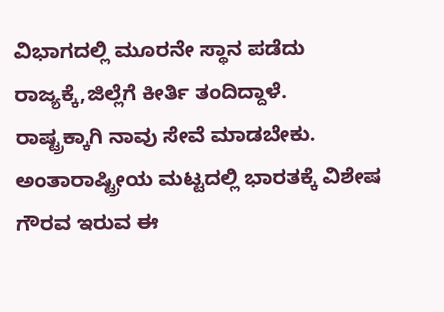ವಿಭಾಗದಲ್ಲಿ ಮೂರನೇ ಸ್ಥಾನ ಪಡೆದು ರಾಜ್ಯಕ್ಕೆ,ಜಿಲ್ಲೆಗೆ ಕೀರ್ತಿ ತಂದಿದ್ದಾಳೆ.
ರಾಷ್ಟ್ರಕ್ಕಾಗಿ ನಾವು ಸೇವೆ ಮಾಡಬೇಕು. ಅಂತಾರಾಷ್ಟ್ರೀಯ ಮಟ್ಟದಲ್ಲಿ ಭಾರತಕ್ಕೆ ವಿಶೇಷ ಗೌರವ ಇರುವ ಈ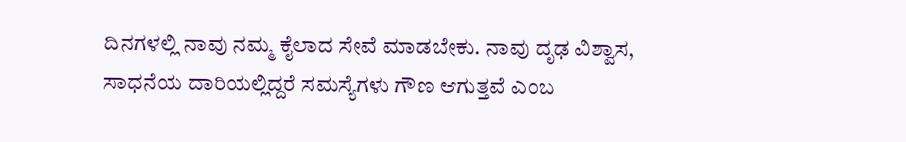ದಿನಗಳಲ್ಲಿ ನಾವು ನಮ್ಮ ಕೈಲಾದ ಸೇವೆ ಮಾಡಬೇಕು. ನಾವು ದೃಢ ವಿಶ್ವಾಸ, ಸಾಧನೆಯ ದಾರಿಯಲ್ಲಿದ್ದರೆ ಸಮಸ್ಯೆಗಳು ಗೌಣ ಆಗುತ್ತವೆ ಎಂಬ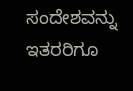ಸಂದೇಶವನ್ನು ಇತರರಿಗೂ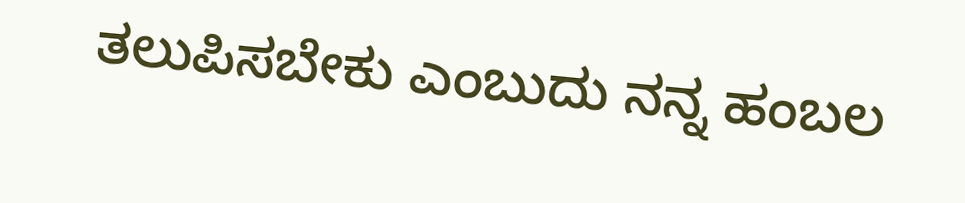ತಲುಪಿಸಬೇಕು ಎಂಬುದು ನನ್ನ ಹಂಬಲ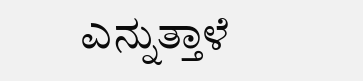ಎನ್ನುತ್ತಾಳೆ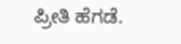ಪ್ರೀತಿ ಹೆಗಡೆ.